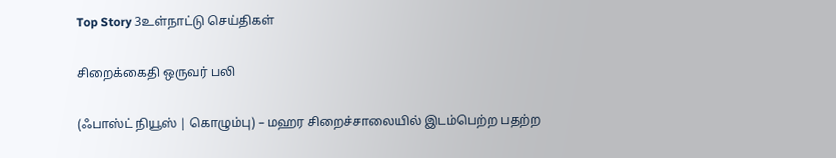Top Story 3உள்நாட்டு செய்திகள்

சிறைக்கைதி ஒருவர் பலி

(ஃபாஸ்ட் நியூஸ் | கொழும்பு) – மஹர சிறைச்சாலையில் இடம்பெற்ற பதற்ற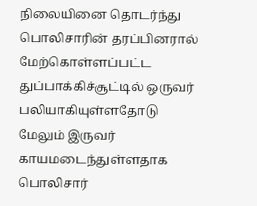நிலையினை தொடர்ந்து பொலிசாரின் தரப்பினரால் மேற்கொள்ளப்பட்ட துப்பாக்கிச்சூட்டில் ஒருவர் பலியாகியுள்ளதோடு மேலும் இருவர் காயமடைந்துள்ளதாக பொலிசார்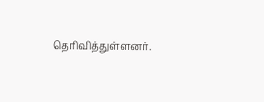தெரிவித்துள்ளனர்.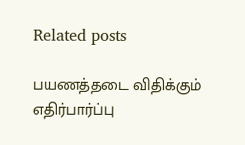Related posts

பயணத்தடை விதிக்கும் எதிர்பார்ப்பு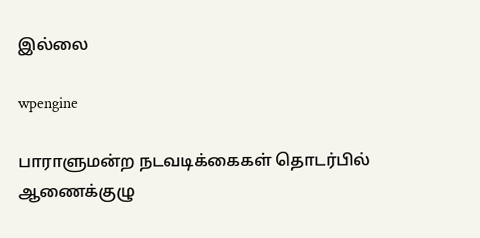இல்லை

wpengine

பாராளுமன்ற நடவடிக்கைகள் தொடர்பில் ஆணைக்குழு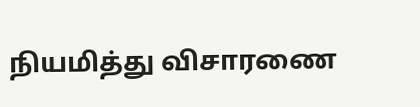நியமித்து விசாரணை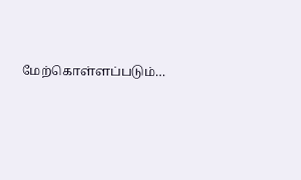மேற்கொள்ளப்படும்…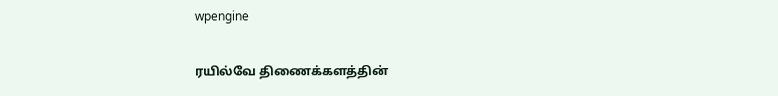wpengine

ரயில்வே திணைக்களத்தின்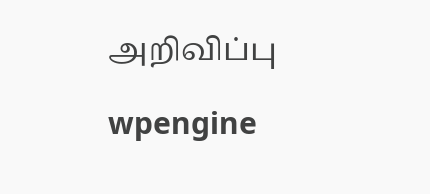அறிவிப்பு

wpengine